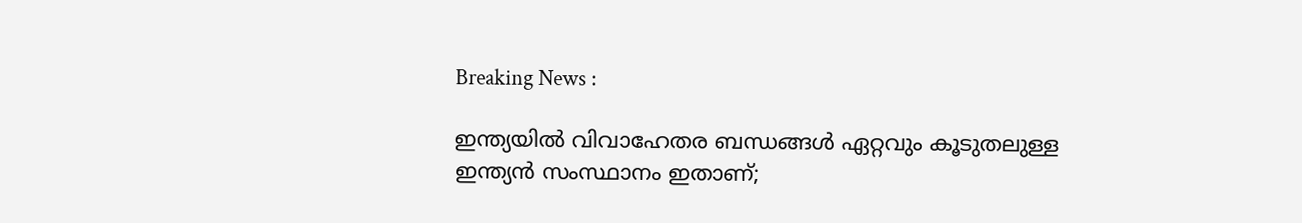Breaking News :

ഇന്ത്യയില്‍ വിവാഹേതര ബന്ധങ്ങള്‍ ഏറ്റവും കൂടുതലുള്ള ഇന്ത്യന്‍ സംസ്ഥാനം ഇതാണ്;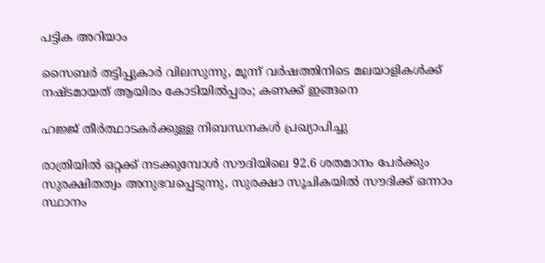പട്ടിക അറിയാം

സൈബര്‍ തട്ടിപ്പുകാര്‍ വിലസുന്നു, മൂന്ന് വര്‍ഷത്തിനിടെ മലയാളികള്‍ക്ക് നഷ്ടമായത് ആയിരം കോടിയില്‍പ്പരം; കണക്ക് ഇങ്ങനെ

ഹജ്ജ് തീർത്ഥാടകർക്കുള്ള നിബന്ധനകൾ പ്രഖ്യാപിച്ചു

രാത്രിയിൽ ഒറ്റക്ക് നടക്കുമ്പോൾ സൗദിയിലെ 92.6 ശതമാനം പേർക്കും സുരക്ഷിതത്വം അനുഭവപ്പെടുന്നു, സുരക്ഷാ സൂചികയിൽ സൗദിക്ക് ഒന്നാം സ്ഥാനം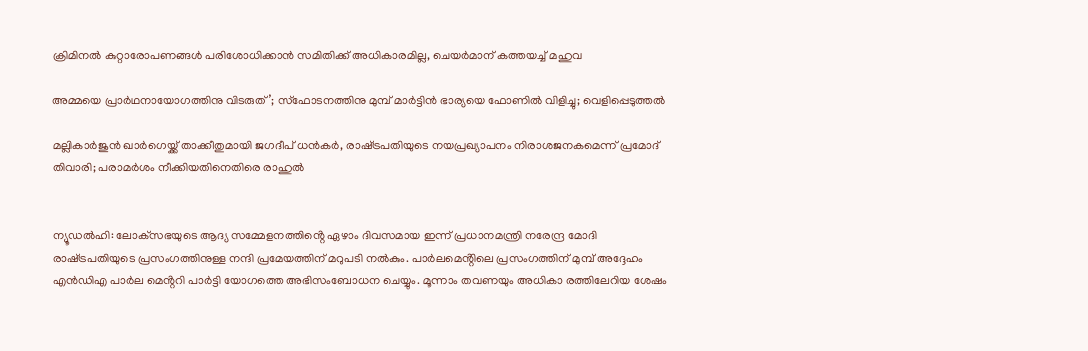ക്രിമിനല്‍ കുറ്റാരോപണങ്ങള്‍ പരിശോധിക്കാന്‍ സമിതിക്ക്‌ അധികാരമില്ല, ചെയര്‍മാന്‌ കത്തയച്ച് മഹുവ

അമ്മയെ പ്രാര്‍ഥനായോഗത്തിനു വിടരുത്’; സ്‌ഫോടനത്തിനു മുമ്പ് മാര്‍ട്ടിന്‍ ഭാര്യയെ ഫോണില്‍ വിളിച്ചു; വെളിപ്പെടുത്തല്‍

മല്ലികാര്‍ജുന്‍ ഖാര്‍ഗെയ്ക്ക് താക്കീതുമായി ജഗദീപ് ധന്‍കര്‍, രാഷ്‌ട്രപതിയുടെ നയപ്രഖ്യാപനം നിരാശജനകമെന്ന് പ്രമോദ് തിവാരി; പരാമർശം നീക്കിയതിനെതിരെ രാഹുൽ


ന്യൂഡൽഹി: ലോക്‌സഭയുടെ ആദ്യ സമ്മേളനത്തിൻ്റെ ഏഴാം ദിവസമായ ഇന്ന് പ്രധാനമന്ത്രി നരേന്ദ്ര മോദി രാഷ്‌ട്രപതിയുടെ പ്രസംഗത്തിനുള്ള നന്ദി പ്രമേയത്തിന് മറുപടി നൽകും. പാർലമെൻ്റിലെ പ്രസംഗത്തിന് മുമ്പ് അദ്ദേഹം എൻഡിഎ പാർല മെൻ്ററി പാർട്ടി യോഗത്തെ അഭിസംബോധന ചെയ്യും. മൂന്നാം തവണയും അധികാ രത്തിലേറിയ ശേഷം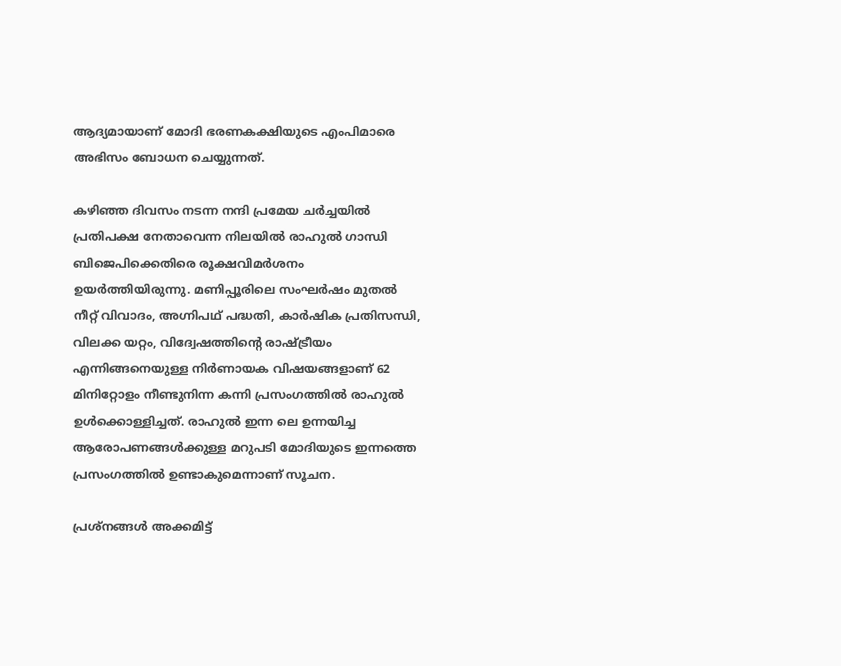ആദ്യമായാണ് മോദി ഭരണകക്ഷിയുടെ എംപിമാരെ അഭിസം ബോധന ചെയ്യുന്നത്.

കഴിഞ്ഞ ദിവസം നടന്ന നന്ദി പ്രമേയ ചർച്ചയിൽ പ്രതിപക്ഷ നേതാവെന്ന നിലയിൽ രാഹുൽ ഗാന്ധി ബിജെപിക്കെതിരെ രൂക്ഷവിമർശനം ഉയർത്തിയിരുന്നു. മണിപ്പൂരിലെ സംഘർഷം മുതൽ നീറ്റ് വിവാദം, അഗ്നിപഥ് പദ്ധതി, കാർഷിക പ്രതിസന്ധി, വിലക്ക യറ്റം, വിദ്വേഷത്തിൻ്റെ രാഷ്‌ട്രീയം എന്നിങ്ങനെയുള്ള നിർണായക വിഷയങ്ങളാണ് 62 മിനിറ്റോളം നീണ്ടുനിന്ന കന്നി പ്രസംഗത്തിൽ രാഹുൽ ഉൾക്കൊള്ളിച്ചത്. രാഹുൽ ഇന്ന ലെ ഉന്നയിച്ച ആരോപണങ്ങൾക്കുള്ള മറുപടി മോദിയുടെ ഇന്നത്തെ പ്രസംഗത്തിൽ ഉണ്ടാകുമെന്നാണ് സൂചന.

പ്രശ്‌നങ്ങള്‍ അക്കമിട്ട്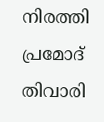നിരത്തി പ്രമോദ് തിവാരി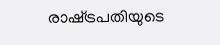രാഷ്‌ട്രപതിയുടെ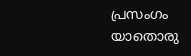പ്രസംഗം യാതൊരു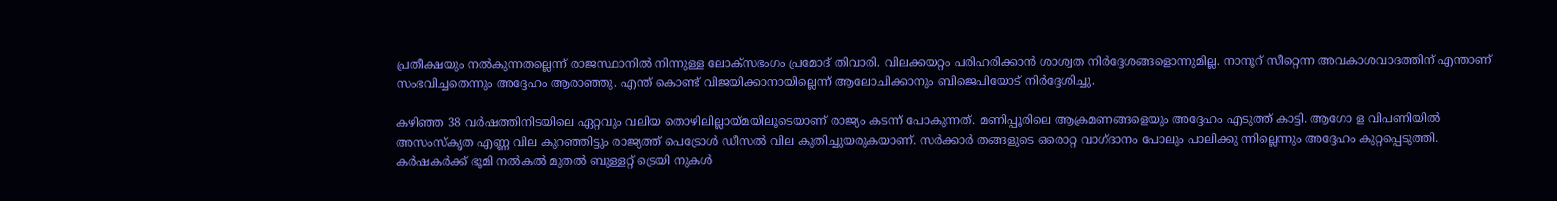പ്രതീക്ഷയും നല്‍കുന്നതല്ലെന്ന് രാജസ്ഥാനില്‍ നിന്നുള്ള ലോക്‌സഭംഗം പ്രമോദ് തിവാരി. വിലക്കയറ്റം പരിഹരിക്കാന്‍ ശാശ്വത നിര്‍ദ്ദേശങ്ങളൊന്നുമില്ല. നാനൂറ് സീറ്റെന്ന അവകാശവാദത്തിന് എന്താണ് സംഭവിച്ചതെന്നും അദ്ദേഹം ആരാഞ്ഞു. എന്ത് കൊണ്ട് വിജയിക്കാനായില്ലെന്ന് ആലോചിക്കാനും ബിജെപിയോട് നിര്‍ദ്ദേശിച്ചു.

കഴിഞ്ഞ 38 വര്‍ഷത്തിനിടയിലെ ഏറ്റവും വലിയ തൊഴിലില്ലായ്‌മയിലൂടെയാണ് രാജ്യം കടന്ന് പോകുന്നത്. മണിപ്പൂരിലെ ആക്രമണങ്ങളെയും അദ്ദേഹം എടുത്ത് കാട്ടി. ആഗോ ള വിപണിയില്‍ അസംസ്‌കൃത എണ്ണ വില കുറഞ്ഞിട്ടും രാജ്യത്ത് പെട്രോള്‍ ഡീസല്‍ വില കുതിച്ചുയരുകയാണ്. സര്‍ക്കാര്‍ തങ്ങളുടെ ഒരൊറ്റ വാഗ്‌ദാനം പോലും പാലിക്കു ന്നില്ലെന്നും അദ്ദേഹം കുറ്റപ്പെടുത്തി. കര്‍ഷകര്‍ക്ക് ഭൂമി നല്‍കല്‍ മുതല്‍ ബുള്ളറ്റ് ട്രെയി നുകള്‍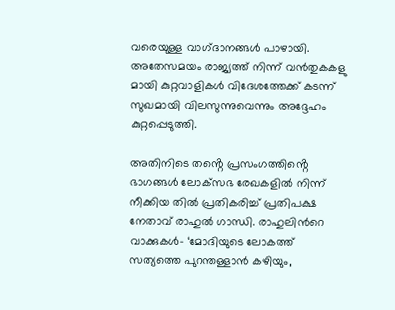വരെയുള്ള വാഗ്‌ദാനങ്ങള്‍ പാഴായി. അതേസമയം രാജ്യത്ത് നിന്ന് വന്‍തുകകളു മായി കുറ്റവാളികള്‍ വിദേശത്തേക്ക് കടന്ന് സുഖമായി വിലസുന്നുവെന്നും അദ്ദേഹം കുറ്റപ്പെടുത്തി.

അതിനിടെ തൻ്റെ പ്രസംഗത്തിൻ്റെ ഭാഗങ്ങൾ ലോക്‌സഭ രേഖകളിൽ നിന്ന് നീക്കിയ തിൽ പ്രതികരിച്ച് പ്രതിപക്ഷ നേതാവ് രാഹുൽ ഗാന്ധി. രാഹുലിന്‍റെ വാക്കുകൾ- ‘മോദിയുടെ ലോകത്ത് സത്യത്തെ പുറന്തള്ളാൻ കഴിയും,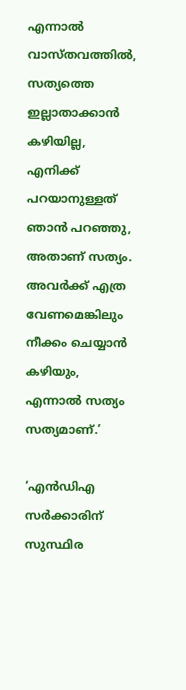എന്നാൽ വാസ്‌തവത്തിൽ, സത്യത്തെ ഇല്ലാതാക്കാൻ കഴിയില്ല, എനിക്ക് പറയാനുള്ളത് ഞാൻ പറഞ്ഞു, അതാണ് സത്യം. അവർക്ക് എത്ര വേണമെങ്കിലും നീക്കം ചെയ്യാന്‍ കഴിയും, എന്നാല്‍ സത്യം സത്യമാണ്.’

‘എന്‍ഡിഎ സര്‍ക്കാരിന് സുസ്ഥിര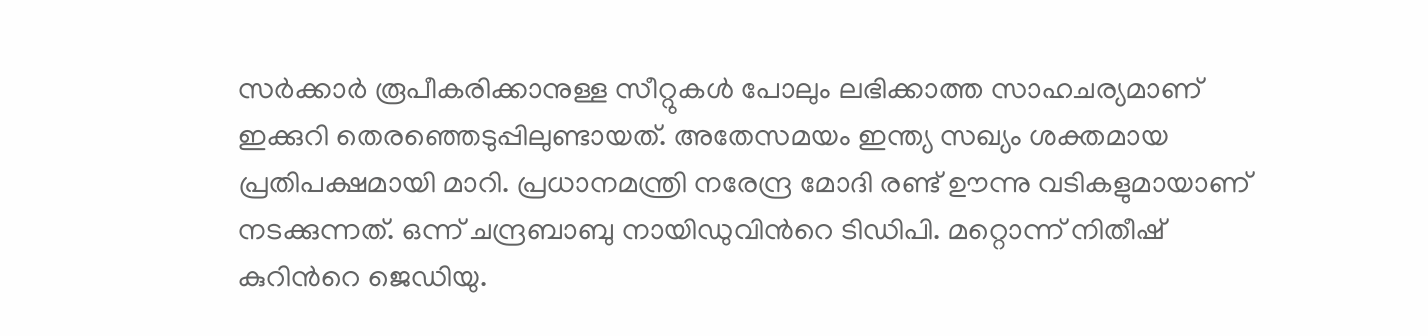സര്‍ക്കാര്‍ രൂപീകരിക്കാനുള്ള സീറ്റുകള്‍ പോലും ലഭിക്കാത്ത സാഹചര്യമാണ് ഇക്കുറി തെരഞ്ഞെടുപ്പിലുണ്ടായത്. അതേസമയം ഇന്ത്യ സഖ്യം ശക്തമായ പ്രതിപക്ഷമായി മാറി. പ്രധാനമന്ത്രി നരേന്ദ്ര മോദി രണ്ട് ഊന്നു വടികളുമായാണ് നടക്കുന്നത്. ഒന്ന് ചന്ദ്രബാബു നായിഡുവിന്‍റെ ടിഡിപി. മറ്റൊന്ന് നിതീഷ്‌ കുറിന്‍റെ ജെഡിയു.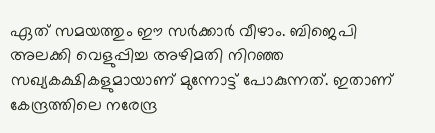ഏത് സമയത്തും ഈ സര്‍ക്കാര്‍ വീഴാം. ബിജെപി അലക്കി വെളുപ്പിച്ച അഴിമതി നിറഞ്ഞ സഖ്യകക്ഷികളുമായാണ് മുന്നോട്ട് പോകുന്നത്. ഇതാണ് കേന്ദ്രത്തിലെ നരേന്ദ്ര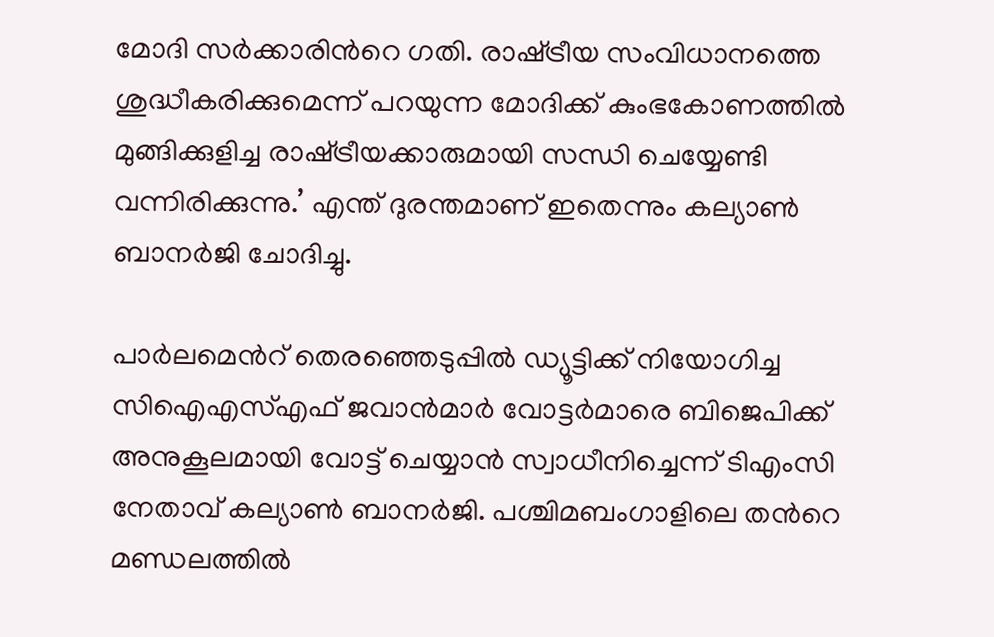മോദി സര്‍ക്കാരിന്‍റെ ഗതി. രാഷ്‌ട്രീയ സംവിധാനത്തെ ശുദ്ധീകരിക്കുമെന്ന് പറയുന്ന മോദിക്ക് കുംഭകോണത്തില്‍ മുങ്ങിക്കുളിച്ച രാഷ്‌ട്രീയക്കാരുമായി സന്ധി ചെയ്യേണ്ടി വന്നിരിക്കുന്നു.’ എന്ത് ദുരന്തമാണ് ഇതെന്നും കല്യാണ്‍ ബാനര്‍ജി ചോദിച്ചു.

പാര്‍ലമെന്‍റ് തെരഞ്ഞെടുപ്പില്‍ ഡ്യൂട്ടിക്ക് നിയോഗിച്ച സിഐഎസ്എഫ് ജവാന്‍മാര്‍ വോട്ടര്‍മാരെ ബിജെപിക്ക് അനുകൂലമായി വോട്ട് ചെയ്യാന്‍ സ്വാധീനിച്ചെന്ന് ടിഎംസി നേതാവ് കല്യാണ്‍ ബാനര്‍ജി. പശ്ചിമബംഗാളിലെ തന്‍റെ മണ്ഡലത്തില്‍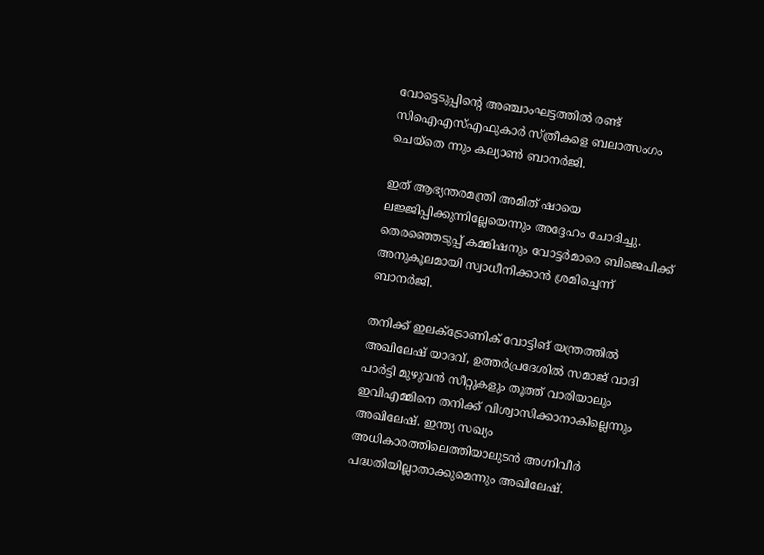വോട്ടെടുപ്പിന്‍റെ അഞ്ചാംഘട്ടത്തില്‍ രണ്ട് സിഐഎസ്എഫുകാര്‍ സ്‌ത്രീകളെ ബലാത്സംഗം ചെയ്‌തെ ന്നും കല്യാണ്‍ ബാനര്‍ജി.

ഇത് ആഭ്യന്തരമന്ത്രി അമിത് ഷായെ ലജ്ജിപ്പിക്കുന്നില്ലേയെന്നും അദ്ദേഹം ചോദിച്ചു. തെരഞ്ഞെടുപ്പ് കമ്മിഷനും വോട്ടര്‍മാരെ ബിജെപിക്ക് അനുകൂലമായി സ്വാധീനിക്കാന്‍ ശ്രമിച്ചെന്ന് ബാനര്‍ജി.

തനിക്ക് ഇലക്‌ട്രോണിക് വോട്ടിങ് യന്ത്രത്തില്‍ അഖിലേഷ് യാദവ്, ഉത്തര്‍പ്രദേശില്‍ സമാജ് വാദി പാര്‍ട്ടി മുഴുവന്‍ സീറ്റുകളും തൂത്ത് വാരിയാലും ഇവിഎമ്മിനെ തനിക്ക് വിശ്വാസിക്കാനാകില്ലെന്നും അഖിലേഷ്. ഇന്ത്യ സഖ്യം അധികാരത്തിലെത്തിയാലുടന്‍ അഗ്നിവീര്‍ പദ്ധതിയില്ലാതാക്കുമെന്നും അഖിലേഷ്.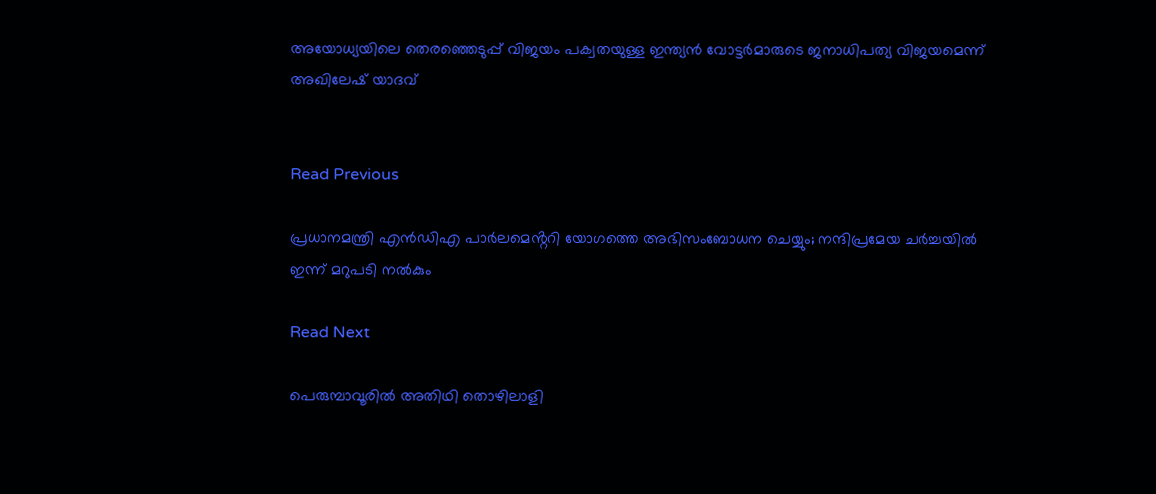അയോധ്യയിലെ തെരഞ്ഞെടുപ്പ് വിജയം പക്വതയുള്ള ഇന്ത്യന്‍ വോട്ടര്‍മാരുടെ ജനാധിപത്യ വിജയമെന്ന് അഖിലേഷ് യാദവ്


Read Previous

പ്രധാനമന്ത്രി എൻഡിഎ പാർലമെൻ്ററി യോഗത്തെ അഭിസംബോധന ചെയ്യും; നന്ദിപ്രമേയ ചർച്ചയിൽ ഇന്ന് മറുപടി നൽകും

Read Next

പെരുമ്പാവൂരിൽ അതിഥി തൊഴിലാളി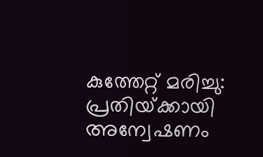കുത്തേറ്റ് മരിച്ചു: പ്രതിയ്‌ക്കായി അന്വേഷണം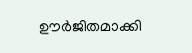ഊർജിതമാക്കി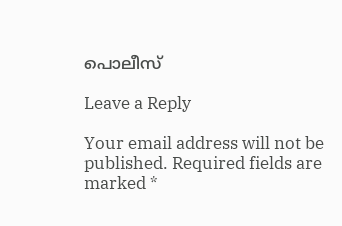പൊലീസ്

Leave a Reply

Your email address will not be published. Required fields are marked *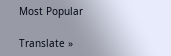Most Popular

Translate »